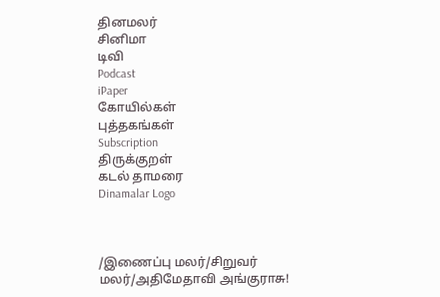தினமலர்
சினிமா
டிவி
Podcast
iPaper
கோயில்கள்
புத்தகங்கள்
Subscription
திருக்குறள்
கடல் தாமரை
Dinamalar Logo



/இணைப்பு மலர்/சிறுவர் மலர்/அதிமேதாவி அங்குராசு!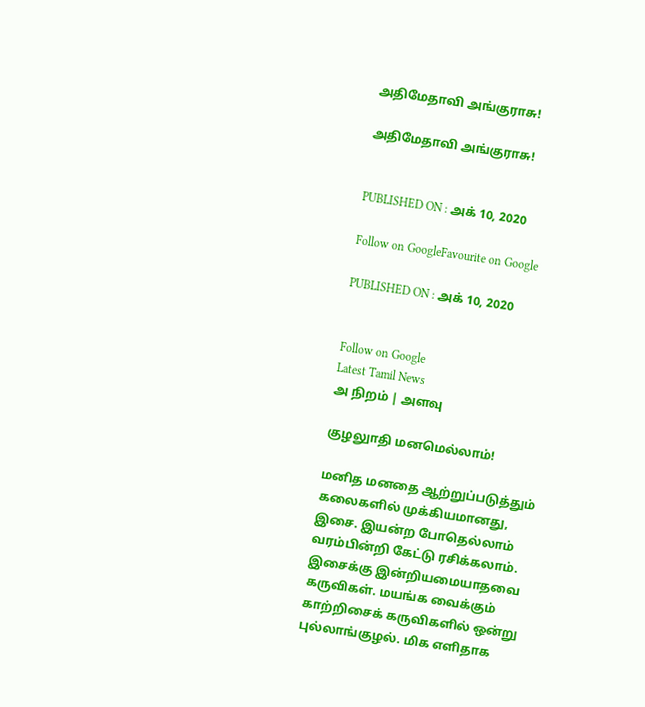அதிமேதாவி அங்குராசு!

அதிமேதாவி அங்குராசு!


PUBLISHED ON : அக் 10, 2020

Follow on GoogleFavourite on Google

PUBLISHED ON : அக் 10, 2020


Follow on Google
Latest Tamil News
அ நிறம் | அளவு

குழலுாதி மனமெல்லாம்!

மனித மனதை ஆற்றுப்படுத்தும் கலைகளில் முக்கியமானது, இசை. இயன்ற போதெல்லாம் வரம்பின்றி கேட்டு ரசிக்கலாம். இசைக்கு இன்றியமையாதவை கருவிகள். மயங்க வைக்கும் காற்றிசைக் கருவிகளில் ஒன்று புல்லாங்குழல். மிக எளிதாக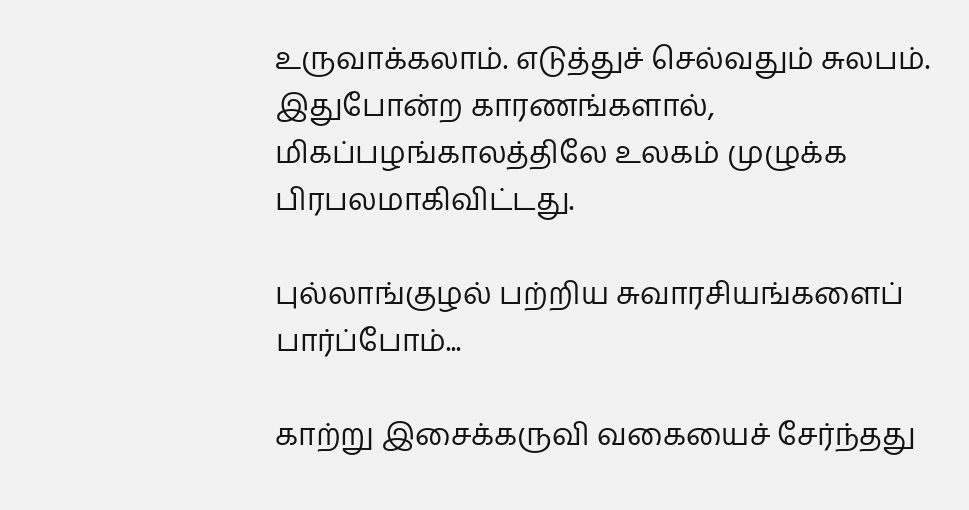உருவாக்கலாம். எடுத்துச் செல்வதும் சுலபம். இதுபோன்ற காரணங்களால், மிகப்பழங்காலத்திலே உலகம் முழுக்க பிரபலமாகிவிட்டது.

புல்லாங்குழல் பற்றிய சுவாரசியங்களைப் பார்ப்போம்...

காற்று இசைக்கருவி வகையைச் சேர்ந்தது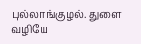புல்லாங்குழல். துளை வழியே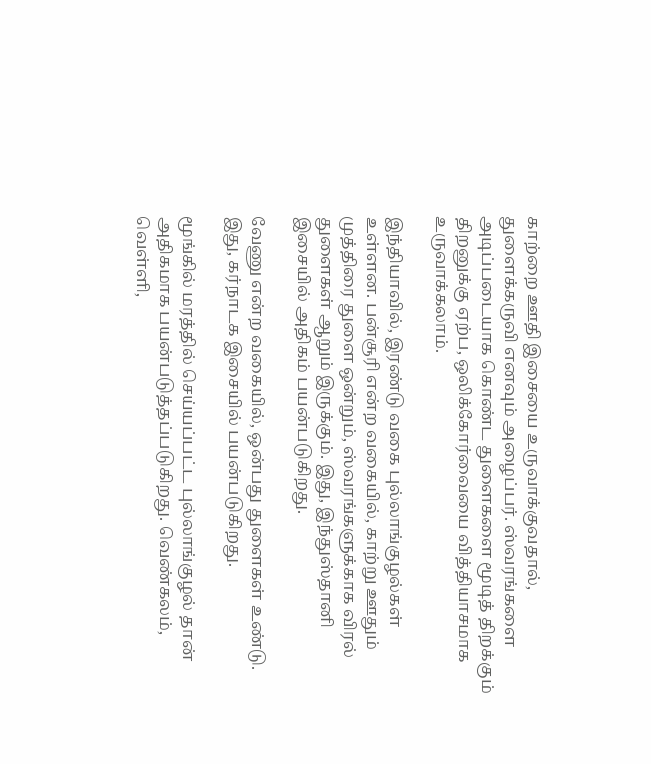காற்றை ஊதி இசையை உருவாக்குவதால், துளைக்கருவி எனவும் அழைப்பர். ஸ்வரங்களை அடிப்படையாக கொண்ட துளைகளை மூடித் திறக்கும் திறனுக்கு ஏற்ப, ஒலிக்கோர்வையை வித்தியாசமாக உருவாக்கலாம்.

இந்தியாவில், இரண்டு வகை புல்லாங்குழல்கள் உள்ளன. பன்சூரி என்ற வகையில், காற்று ஊதும் முத்திரை துளை ஒன்றும், ஸ்வரங்களுக்காக விரல் துளைகள் ஆறும் இருக்கும். இது, இந்துஸ்தானி இசையில் அதிகம் பயன்படுகிறது.

வேணு என்ற வகையில், ஒன்பது துளைகள் உண்டு. இது, கர்நாடக இசையில் பயன்படுகிறது.

மூங்கில் மரத்தில் செய்யப்பட்ட புல்லாங்குழல் தான் அதிகமாக பயன்படுத்தப்படுகிறது. வெண்கலம், வெள்ளி,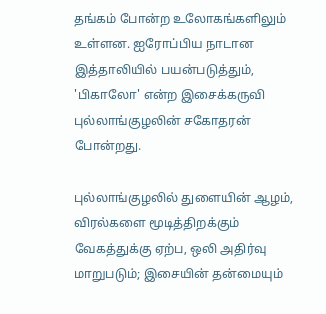தங்கம் போன்ற உலோகங்களிலும் உள்ளன. ஐரோப்பிய நாடான இத்தாலியில் பயன்படுத்தும், 'பிகாலோ' என்ற இசைக்கருவி புல்லாங்குழலின் சகோதரன் போன்றது.

புல்லாங்குழலில் துளையின் ஆழம், விரல்களை மூடித்திறக்கும் வேகத்துக்கு ஏற்ப, ஒலி அதிர்வு மாறுபடும்; இசையின் தன்மையும்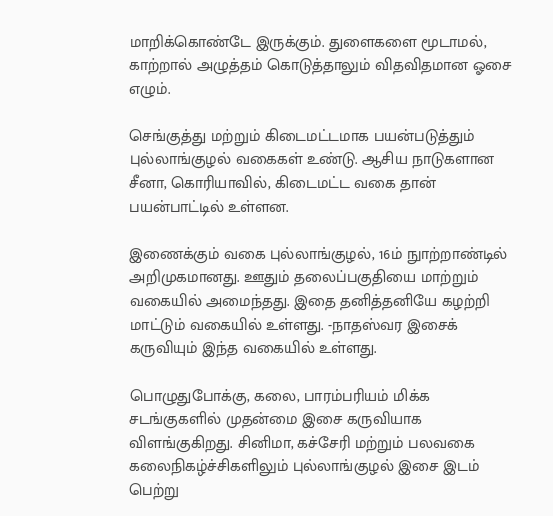மாறிக்கொண்டே இருக்கும். துளைகளை மூடாமல், காற்றால் அழுத்தம் கொடுத்தாலும் விதவிதமான ஓசை எழும்.

செங்குத்து மற்றும் கிடைமட்டமாக பயன்படுத்தும் புல்லாங்குழல் வகைகள் உண்டு. ஆசிய நாடுகளான சீனா, கொரியாவில், கிடைமட்ட வகை தான் பயன்பாட்டில் உள்ளன.

இணைக்கும் வகை புல்லாங்குழல், 16ம் நுாற்றாண்டில் அறிமுகமானது. ஊதும் தலைப்பகுதியை மாற்றும் வகையில் அமைந்தது. இதை தனித்தனியே கழற்றி மாட்டும் வகையில் உள்ளது. -நாதஸ்வர இசைக் கருவியும் இந்த வகையில் உள்ளது.

பொழுதுபோக்கு, கலை, பாரம்பரியம் மிக்க சடங்குகளில் முதன்மை இசை கருவியாக விளங்குகிறது. சினிமா, கச்சேரி மற்றும் பலவகை கலைநிகழ்ச்சிகளிலும் புல்லாங்குழல் இசை இடம் பெற்று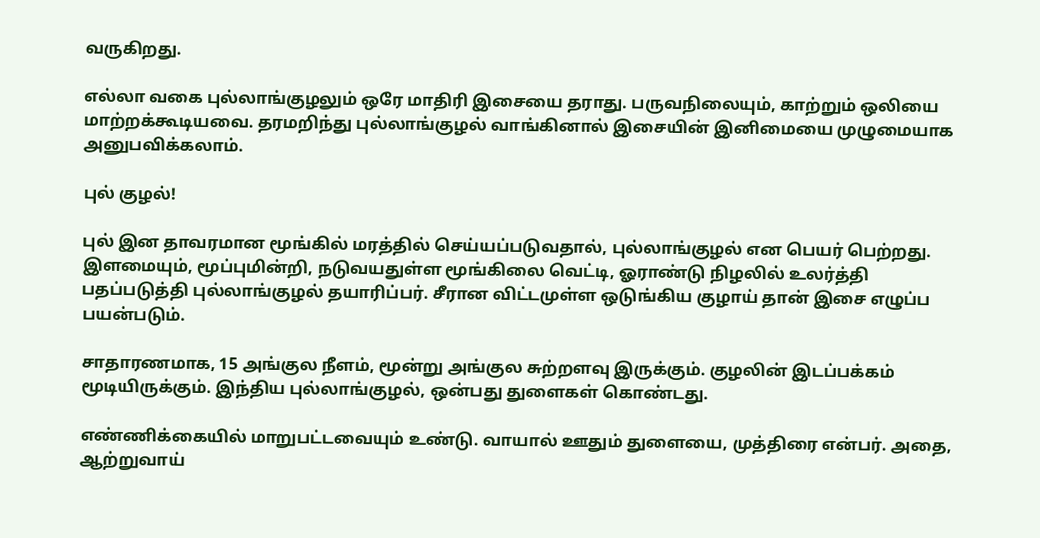வருகிறது.

எல்லா வகை புல்லாங்குழலும் ஒரே மாதிரி இசையை தராது. பருவநிலையும், காற்றும் ஒலியை மாற்றக்கூடியவை. தரமறிந்து புல்லாங்குழல் வாங்கினால் இசையின் இனிமையை முழுமையாக அனுபவிக்கலாம்.

புல் குழல்!

புல் இன தாவரமான மூங்கில் மரத்தில் செய்யப்படுவதால், புல்லாங்குழல் என பெயர் பெற்றது. இளமையும், மூப்புமின்றி, நடுவயதுள்ள மூங்கிலை வெட்டி, ஓராண்டு நிழலில் உலர்த்தி பதப்படுத்தி புல்லாங்குழல் தயாரிப்பர். சீரான விட்டமுள்ள ஒடுங்கிய குழாய் தான் இசை எழுப்ப பயன்படும்.

சாதாரணமாக, 15 அங்குல நீளம், மூன்று அங்குல சுற்றளவு இருக்கும். குழலின் இடப்பக்கம் மூடியிருக்கும். இந்திய புல்லாங்குழல், ஒன்பது துளைகள் கொண்டது.

எண்ணிக்கையில் மாறுபட்டவையும் உண்டு. வாயால் ஊதும் துளையை, முத்திரை என்பர். அதை, ஆற்றுவாய்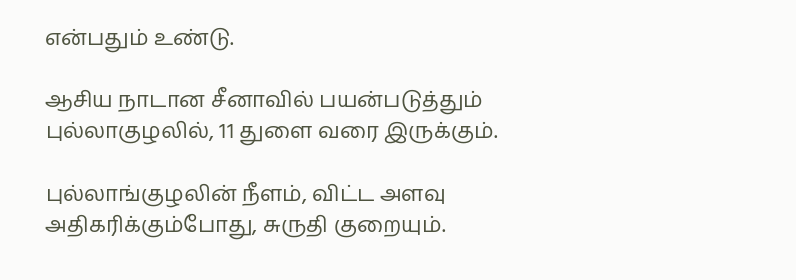என்பதும் உண்டு.

ஆசிய நாடான சீனாவில் பயன்படுத்தும் புல்லாகுழலில், 11 துளை வரை இருக்கும்.

புல்லாங்குழலின் நீளம், விட்ட அளவு அதிகரிக்கும்போது, சுருதி குறையும்.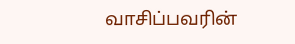வாசிப்பவரின்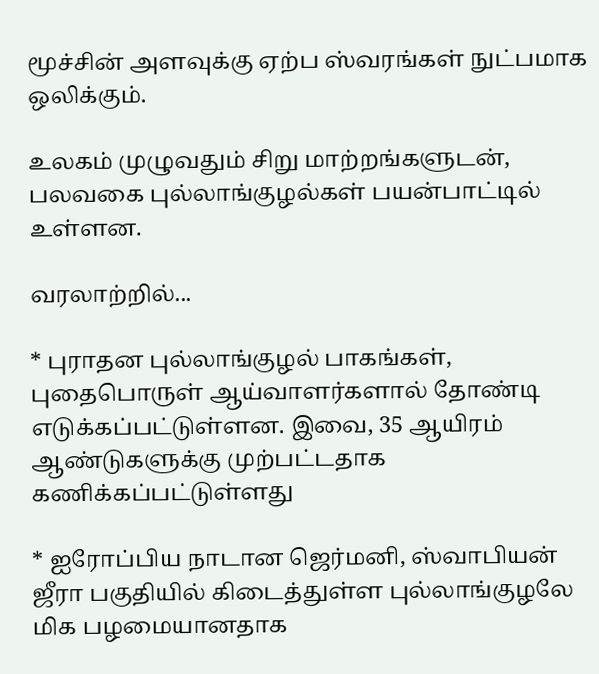மூச்சின் அளவுக்கு ஏற்ப ஸ்வரங்கள் நுட்பமாக ஒலிக்கும்.

உலகம் முழுவதும் சிறு மாற்றங்களுடன், பலவகை புல்லாங்குழல்கள் பயன்பாட்டில் உள்ளன.

வரலாற்றில்...

* புராதன புல்லாங்குழல் பாகங்கள், புதைபொருள் ஆய்வாளர்களால் தோண்டி எடுக்கப்பட்டுள்ளன. இவை, 35 ஆயிரம் ஆண்டுகளுக்கு முற்பட்டதாக கணிக்கப்பட்டுள்ளது

* ஐரோப்பிய நாடான ஜெர்மனி, ஸ்வாபியன் ஜீரா பகுதியில் கிடைத்துள்ள புல்லாங்குழலே மிக பழமையானதாக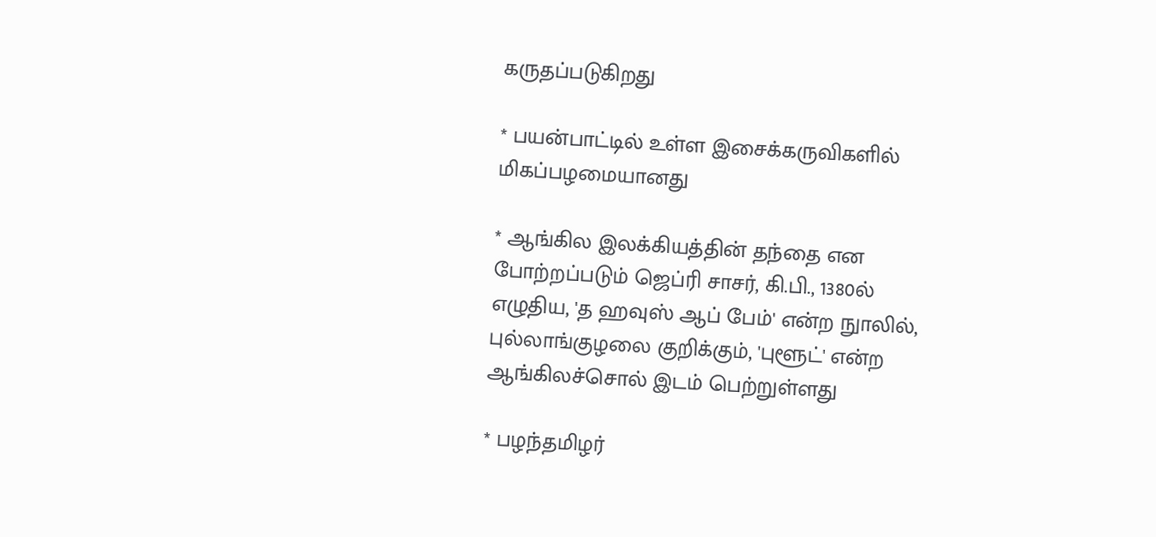கருதப்படுகிறது

* பயன்பாட்டில் உள்ள இசைக்கருவிகளில் மிகப்பழமையானது

* ஆங்கில இலக்கியத்தின் தந்தை என போற்றப்படும் ஜெப்ரி சாசர், கி.பி., 1380ல் எழுதிய, 'த ஹவுஸ் ஆப் பேம்' என்ற நுாலில், புல்லாங்குழலை குறிக்கும், 'புளூட்' என்ற ஆங்கிலச்சொல் இடம் பெற்றுள்ளது

* பழந்தமிழர்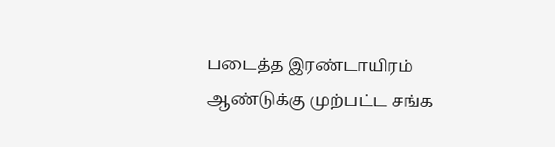படைத்த இரண்டாயிரம் ஆண்டுக்கு முற்பட்ட சங்க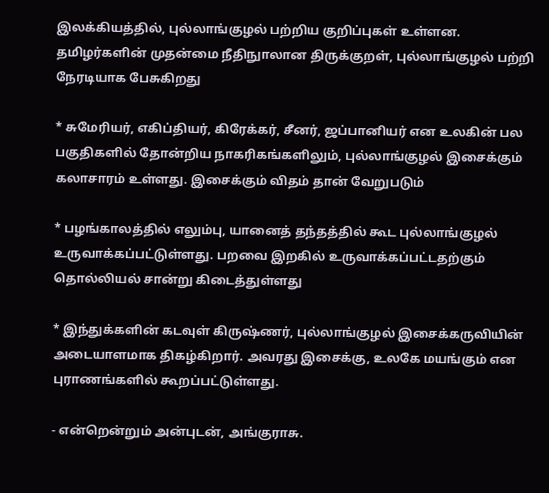இலக்கியத்தில், புல்லாங்குழல் பற்றிய குறிப்புகள் உள்ளன. தமிழர்களின் முதன்மை நீதிநுாலான திருக்குறள், புல்லாங்குழல் பற்றி நேரடியாக பேசுகிறது

* சுமேரியர், எகிப்தியர், கிரேக்கர், சீனர், ஜப்பானியர் என உலகின் பல பகுதிகளில் தோன்றிய நாகரிகங்களிலும், புல்லாங்குழல் இசைக்கும் கலாசாரம் உள்ளது. இசைக்கும் விதம் தான் வேறுபடும்

* பழங்காலத்தில் எலும்பு, யானைத் தந்தத்தில் கூட புல்லாங்குழல் உருவாக்கப்பட்டுள்ளது. பறவை இறகில் உருவாக்கப்பட்டதற்கும் தொல்லியல் சான்று கிடைத்துள்ளது

* இந்துக்களின் கடவுள் கிருஷ்ணர், புல்லாங்குழல் இசைக்கருவியின் அடையாளமாக திகழ்கிறார். அவரது இசைக்கு, உலகே மயங்கும் என புராணங்களில் கூறப்பட்டுள்ளது.

- என்றென்றும் அன்புடன், அங்குராசு.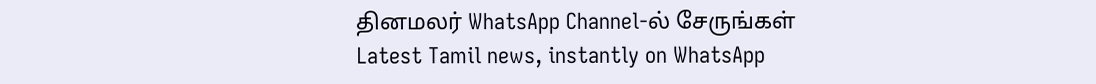தினமலர் WhatsApp Channel-ல் சேருங்கள்
Latest Tamil news, instantly on WhatsApp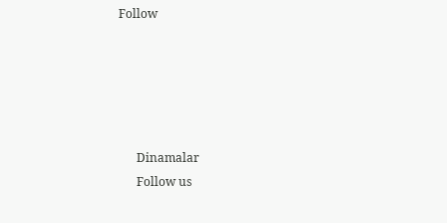Follow





      Dinamalar
      Follow us